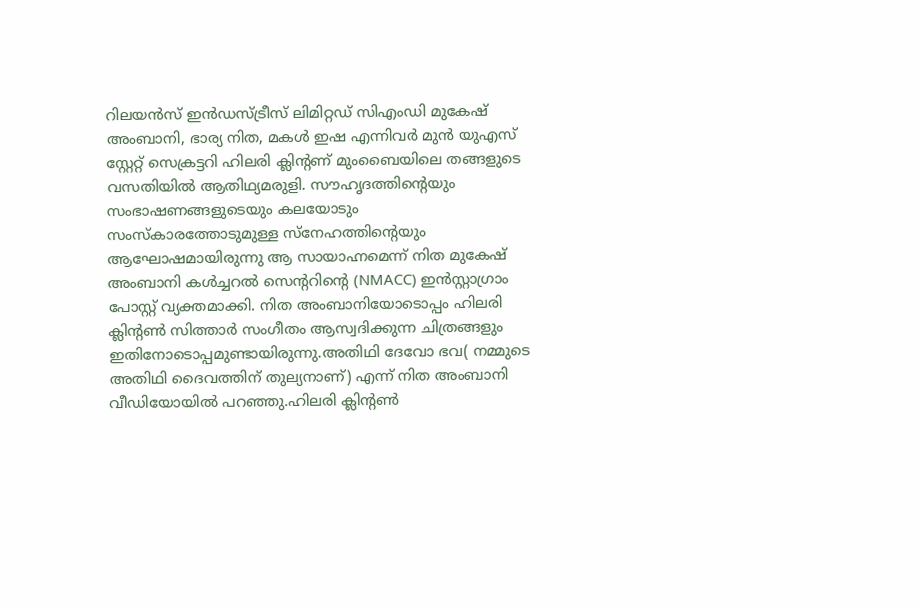റിലയൻസ് ഇൻഡസ്ട്രീസ് ലിമിറ്റഡ് സിഎംഡി മുകേഷ് അംബാനി, ഭാര്യ നിത, മകൾ ഇഷ എന്നിവർ മുൻ യുഎസ് സ്റ്റേറ്റ് സെക്രട്ടറി ഹിലരി ക്ലിന്റണ് മുംബൈയിലെ തങ്ങളുടെ വസതിയിൽ ആതിഥ്യമരുളി. സൗഹൃദത്തിന്റെയും സംഭാഷണങ്ങളുടെയും കലയോടും സംസ്കാരത്തോടുമുള്ള സ്നേഹത്തിന്റെയും ആഘോഷമായിരുന്നു ആ സായാഹ്നമെന്ന് നിത മുകേഷ് അംബാനി കൾച്ചറൽ സെന്ററിന്റെ (NMACC) ഇൻസ്റ്റാഗ്രാം പോസ്റ്റ് വ്യക്തമാക്കി. നിത അംബാനിയോടൊപ്പം ഹിലരി ക്ലിന്റൺ സിത്താർ സംഗീതം ആസ്വദിക്കുന്ന ചിത്രങ്ങളും ഇതിനോടൊപ്പമുണ്ടായിരുന്നു.അതിഥി ദേവോ ഭവ( നമ്മുടെ അതിഥി ദൈവത്തിന് തുല്യനാണ്) എന്ന് നിത അംബാനി വീഡിയോയിൽ പറഞ്ഞു.ഹിലരി ക്ലിന്റൺ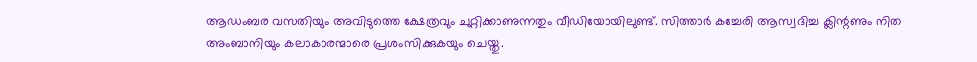ആഡംബര വസതിയും അവിടുത്തെ ക്ഷേത്രവും ചുറ്റിക്കാണുന്നതും വീഡിയോയിലുണ്ട്. സിത്താർ കച്ചേരി ആസ്വദിച്ച ക്ലിന്റണും നിത അംബാനിയും കലാകാരന്മാരെ പ്രശംസിക്കുകയും ചെയ്തു.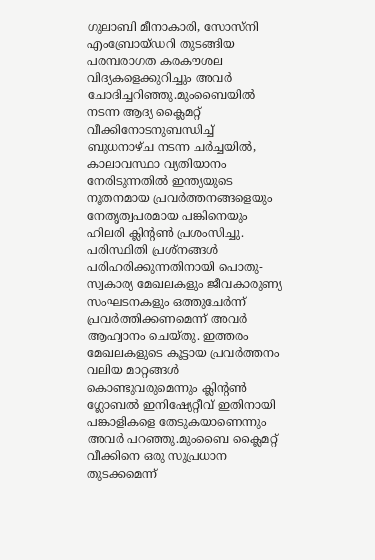ഗുലാബി മീനാകാരി, സോസ്നി എംബ്രോയ്ഡറി തുടങ്ങിയ പരമ്പരാഗത കരകൗശല വിദ്യകളെക്കുറിച്ചും അവർ ചോദിച്ചറിഞ്ഞു.മുംബൈയിൽ നടന്ന ആദ്യ ക്ലൈമറ്റ് വീക്കിനോടനുബന്ധിച്ച് ബുധനാഴ്ച നടന്ന ചർച്ചയിൽ, കാലാവസ്ഥാ വ്യതിയാനം നേരിടുന്നതിൽ ഇന്ത്യയുടെ നൂതനമായ പ്രവർത്തനങ്ങളെയും നേതൃത്വപരമായ പങ്കിനെയും ഹിലരി ക്ലിന്റൺ പ്രശംസിച്ചു. പരിസ്ഥിതി പ്രശ്നങ്ങൾ പരിഹരിക്കുന്നതിനായി പൊതു-സ്വകാര്യ മേഖലകളും ജീവകാരുണ്യ സംഘടനകളും ഒത്തുചേർന്ന് പ്രവർത്തിക്കണമെന്ന് അവർ ആഹ്വാനം ചെയ്തു. ഇത്തരം മേഖലകളുടെ കൂട്ടായ പ്രവർത്തനം വലിയ മാറ്റങ്ങൾ കൊണ്ടുവരുമെന്നും ക്ലിന്റൺ ഗ്ലോബൽ ഇനിഷ്യേറ്റീവ് ഇതിനായി പങ്കാളികളെ തേടുകയാണെന്നും അവർ പറഞ്ഞു.മുംബൈ ക്ലൈമറ്റ് വീക്കിനെ ഒരു സുപ്രധാന തുടക്കമെന്ന്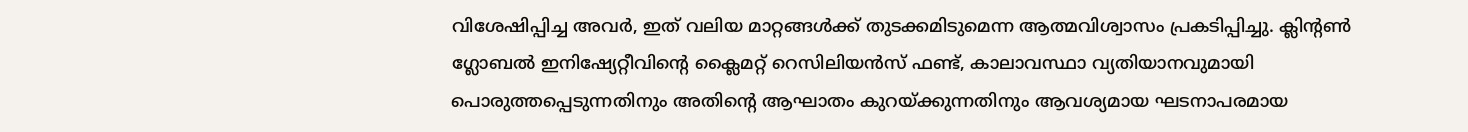വിശേഷിപ്പിച്ച അവർ, ഇത് വലിയ മാറ്റങ്ങൾക്ക് തുടക്കമിടുമെന്ന ആത്മവിശ്വാസം പ്രകടിപ്പിച്ചു. ക്ലിന്റൺ ഗ്ലോബൽ ഇനിഷ്യേറ്റീവിന്റെ ക്ലൈമറ്റ് റെസിലിയൻസ് ഫണ്ട്, കാലാവസ്ഥാ വ്യതിയാനവുമായി പൊരുത്തപ്പെടുന്നതിനും അതിന്റെ ആഘാതം കുറയ്ക്കുന്നതിനും ആവശ്യമായ ഘടനാപരമായ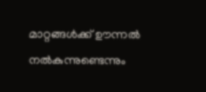മാറ്റങ്ങൾക്ക് ഊന്നൽ നൽകുന്നുണ്ടെന്നും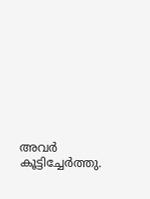അവർ കൂട്ടിച്ചേർത്തു.